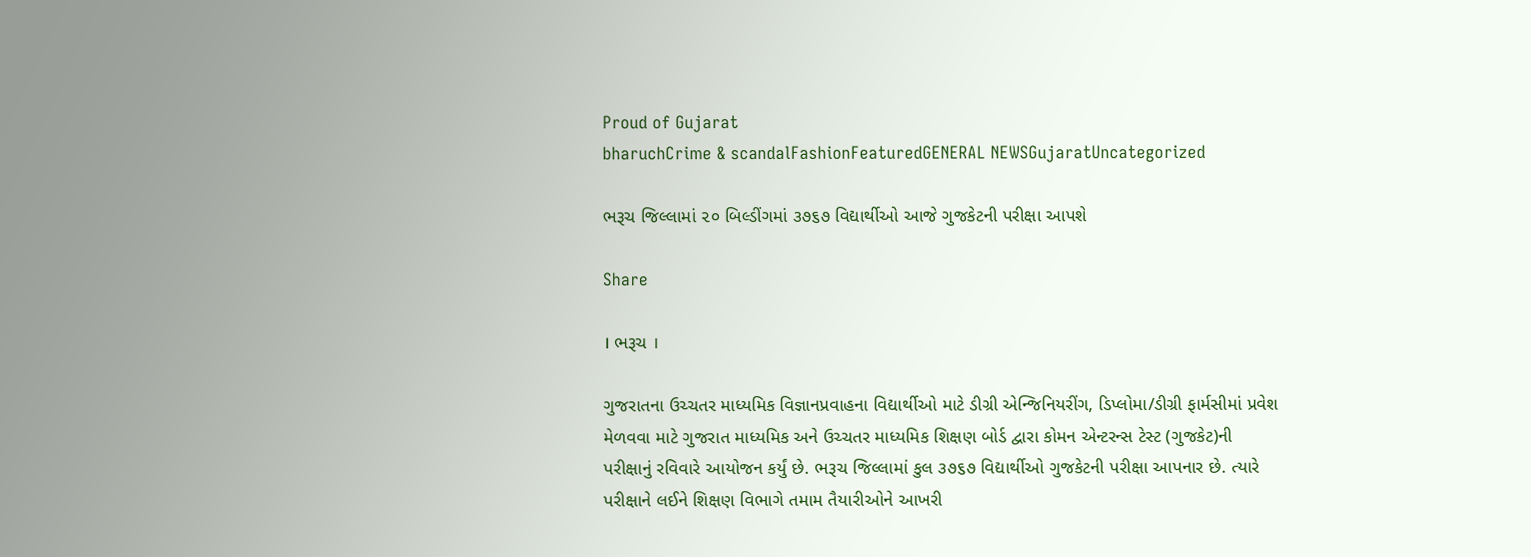Proud of Gujarat
bharuchCrime & scandalFashionFeaturedGENERAL NEWSGujaratUncategorized

ભરૂચ જિલ્લામાં ૨૦ બિલ્ડીંગમાં ૩૭૬૭ વિદ્યાર્થીઓ આજે ગુજકેટની પરીક્ષા આપશે

Share

। ભરૂચ ।

ગુજરાતના ઉચ્ચતર માધ્યમિક વિજ્ઞાનપ્રવાહના વિદ્યાર્થીઓ માટે ડીગ્રી એન્જિનિયરીંગ, ડિપ્લોમા/ડીગ્રી ફાર્મસીમાં પ્રવેશ મેળવવા માટે ગુજરાત માધ્યમિક અને ઉચ્ચતર માધ્યમિક શિક્ષણ બોર્ડ દ્વારા કોમન એન્ટરન્સ ટેસ્ટ (ગુજકેટ)ની પરીક્ષાનું રવિવારે આયોજન કર્યું છે. ભરૂચ જિલ્લામાં કુલ ૩૭૬૭ વિદ્યાર્થીઓ ગુજકેટની પરીક્ષા આપનાર છે. ત્યારે પરીક્ષાને લઈને શિક્ષણ વિભાગે તમામ તૈયારીઓને આખરી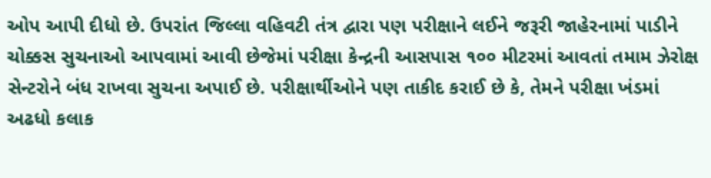ઓપ આપી દીધો છે. ઉપરાંત જિલ્લા વહિવટી તંત્ર દ્વારા પણ પરીક્ષાને લઈને જરૂરી જાહેરનામાં પાડીને ચોક્કસ સુચનાઓ આપવામાં આવી છેજેમાં પરીક્ષા કેન્દ્રની આસપાસ ૧૦૦ મીટરમાં આવતાં તમામ ઝેરોક્ષ સેન્ટરોને બંધ રાખવા સુચના અપાઈ છે. પરીક્ષાર્થીઓને પણ તાકીદ કરાઈ છે કે, તેમને પરીક્ષા ખંડમાં અઢધો કલાક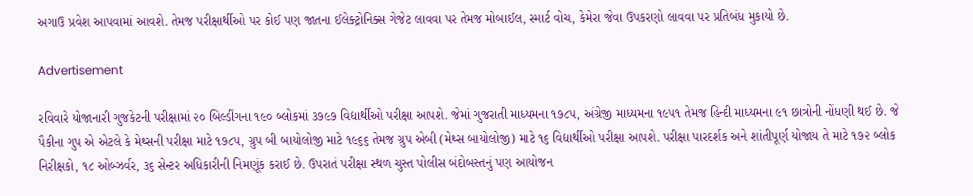અગાઉ પ્રવેશ આપવામાં આવશે. તેમજ પરીક્ષાર્થીઓ પર કોઈ પણ જાતના ઈલેક્ટ્રોનિક્સ ગેજેટ લાવવા પર તેમજ મોબાઈલ, સ્માર્ટ વોચ, કેમેરા જેવા ઉપકરણો લાવવા પર પ્રતિબંધ મુકાયો છે.

Advertisement

રવિવારે યોજાનારી ગુજકેટની પરીક્ષામાં ૨૦ બિલ્ડીંગના ૧૯૦ બ્લોકમાં ૩૭૯૭ વિદ્યાર્થીઓ પરીક્ષા આપશે. જેમાં ગુજરાતી માધ્યમના ૧૭૮૫, અંગ્રેજી માધ્યમના ૧૯૫૧ તેમજ હિન્દી માધ્યમના ૯૧ છાત્રોની નોંધણી થઈ છે. જે પૈકીના ગુપ એ એટલે કે મેથ્સની પરીક્ષા માટે ૧૭૮૫, ગ્રુપ બી બાયોલોજી માટે ૧૯૬૬ તેમજ ગ્રુપ એબી (મેથ્સ બાયોલોજી) માટે ૧૬ વિદ્યાર્થીઓ પરીક્ષા આપશે. પરીક્ષા પારદર્શક અને શાંતીપૂર્ણ યોજાય તે માટે ૧૭૨ બ્લોક નિરીક્ષકો, ૧૮ ઓબ્ઝર્વર, ૩૬ સેન્ટર અધિકારીની નિમણૂંક કરાઈ છે. ઉપરાતં પરીક્ષા સ્થળ ચુસ્ત પોલીસ બંદોબસ્તનું પણ આયોજન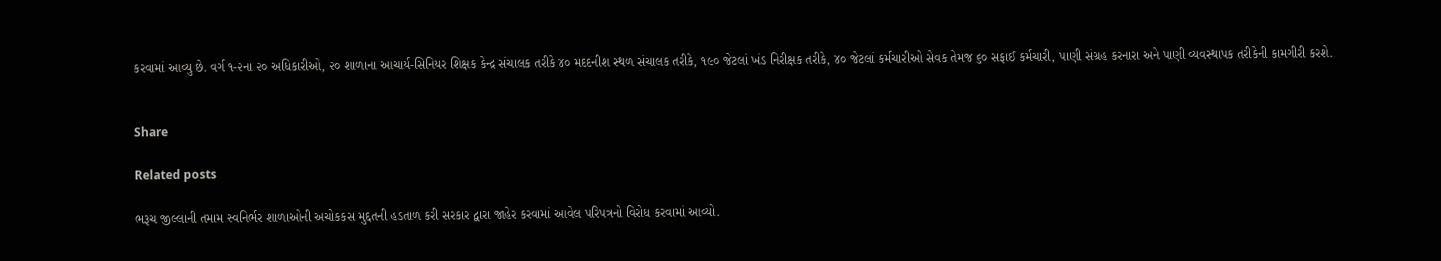કરવામાં આવ્યુ છે. વર્ગ ૧-૨ના ૨૦ અધિકારીઓ, ૨૦ શાળાના આચાર્ય-સિનિયર શિક્ષક કેન્દ્ર સંચાલક તરીકે ૪૦ મદદનીશ સ્થળ સંચાલક તરીકે, ૧૯૦ જેટલાં ખંડ નિરીક્ષક તરીકે, ૪૦ જેટલાં કર્મચારીઓ સેવક તેમજ ૬૦ સફાઈ કર્મચારી, પાણી સંગ્રહ કરનારા અને પાણી વ્યવસ્થાપક તરીકેની કામગીરી કરશે.


Share

Related posts

ભરૂચ જીલ્લાની તમામ સ્વનિર્ભર શાળાઓની અચોકકસ મુદ્દતની હડતાળ કરી સરકાર દ્વારા જાહેર કરવામાં આવેલ પરિપત્રનો વિરોધ કરવામાં આવ્યો.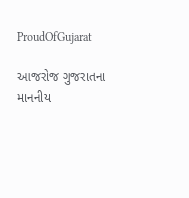ProudOfGujarat

આજરોજ ગુજરાતના માનનીય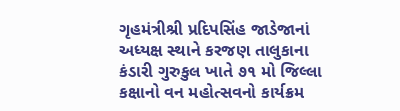ગૃહમંત્રીશ્રી પ્રદિપસિંહ જાડેજાનાં અધ્યક્ષ સ્થાને કરજણ તાલુકાના કંડારી ગુરુકુલ ખાતે ૭૧ મો જિલ્લા કક્ષાનો વન મહોત્સવનો કાર્યક્રમ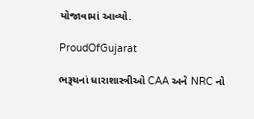યોજાવામાં આવ્યો.

ProudOfGujarat

ભરૂચનાં ધારાશાસ્ત્રીઓ CAA અને NRC નો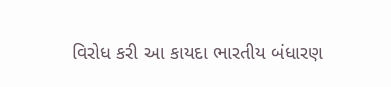વિરોધ કરી આ કાયદા ભારતીય બંધારણ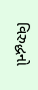વિરુદ્ધનો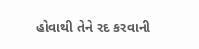હોવાથી તેને રદ કરવાની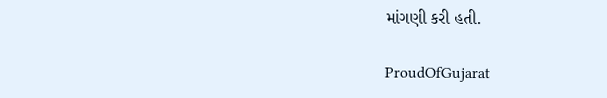માંગણી કરી હતી.

ProudOfGujarat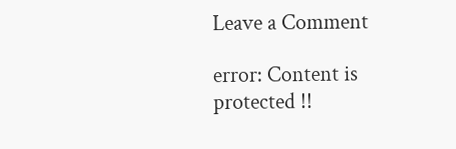Leave a Comment

error: Content is protected !!